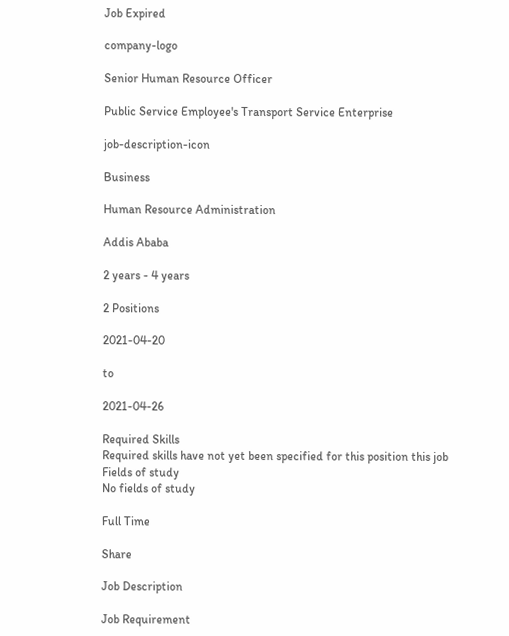Job Expired

company-logo

Senior Human Resource Officer

Public Service Employee's Transport Service Enterprise

job-description-icon

Business

Human Resource Administration

Addis Ababa

2 years - 4 years

2 Positions

2021-04-20

to

2021-04-26

Required Skills
Required skills have not yet been specified for this position this job
Fields of study
No fields of study

Full Time

Share

Job Description

Job Requirement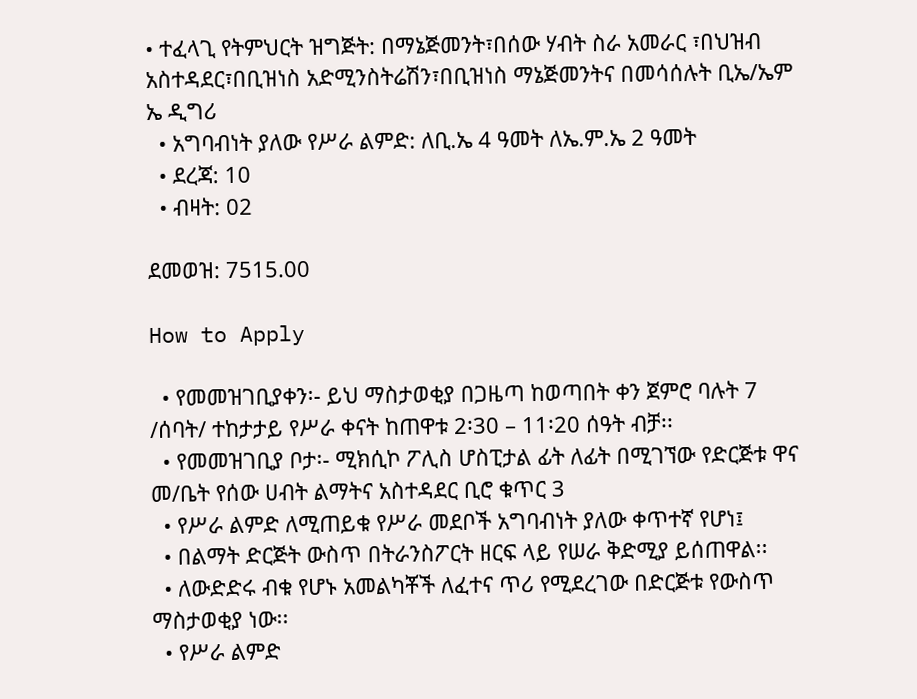• ተፈላጊ የትምህርት ዝግጅት: በማኔጅመንት፣በሰው ሃብት ስራ አመራር ፣በህዝብ አስተዳደር፣በቢዝነስ አድሚንስትሬሽን፣በቢዝነስ ማኔጅመንትና በመሳሰሉት ቢኤ/ኤም ኤ ዲግሪ
  • አግባብነት ያለው የሥራ ልምድ: ለቢ.ኤ 4 ዓመት ለኤ.ም.ኤ 2 ዓመት
  • ደረጃ: 10
  • ብዛት: 02

ደመወዝ: 7515.00

How to Apply

  • የመመዝገቢያቀን፡- ይህ ማስታወቂያ በጋዜጣ ከወጣበት ቀን ጀምሮ ባሉት 7 /ሰባት/ ተከታታይ የሥራ ቀናት ከጠዋቱ 2፡30 – 11፡20 ሰዓት ብቻ፡፡
  • የመመዝገቢያ ቦታ፡- ሚክሲኮ ፖሊስ ሆስፒታል ፊት ለፊት በሚገኘው የድርጅቱ ዋና መ/ቤት የሰው ሀብት ልማትና አስተዳደር ቢሮ ቁጥር 3
  • የሥራ ልምድ ለሚጠይቁ የሥራ መደቦች አግባብነት ያለው ቀጥተኛ የሆነ፤
  • በልማት ድርጅት ውስጥ በትራንስፖርት ዘርፍ ላይ የሠራ ቅድሚያ ይሰጠዋል፡፡
  • ለውድድሩ ብቁ የሆኑ አመልካቾች ለፈተና ጥሪ የሚደረገው በድርጅቱ የውስጥ ማስታወቂያ ነው፡፡
  • የሥራ ልምድ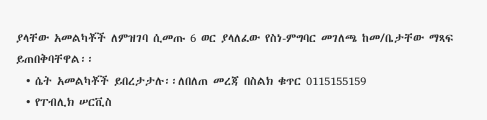ያላቸው አመልካቾች ለምዝገባ ሲመጡ 6 ወር ያላለፈው የስነ-ምግባር መገለጫ ከመ/ቤታቸው ማጻፍ ይጠበቅባቸዋል፡፡
  • ሴት አመልካቾች ይበረታታሉ፡፡ለበለጠ መረጃ በስልክ ቁጥር 0115155159
  • የፐብሊክ ሠርቪስ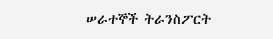ሠራተኞች ትራንስፖርት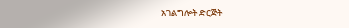አገልግሎት ድርጅት